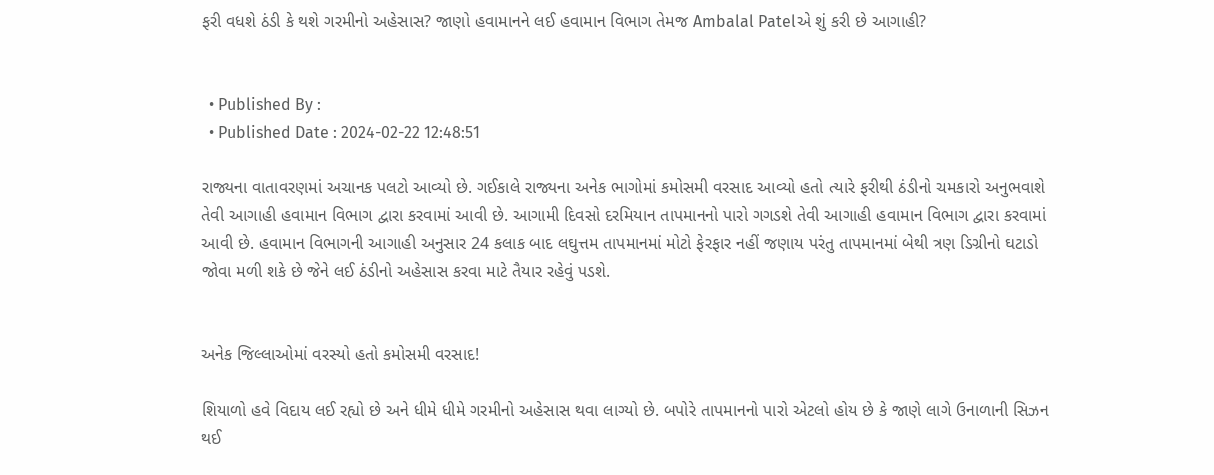ફરી વધશે ઠંડી કે થશે ગરમીનો અહેસાસ? જાણો હવામાનને લઈ હવામાન વિભાગ તેમજ Ambalal Patelએ શું કરી છે આગાહી?


  • Published By :
  • Published Date : 2024-02-22 12:48:51

રાજ્યના વાતાવરણમાં અચાનક પલટો આવ્યો છે. ગઈકાલે રાજ્યના અનેક ભાગોમાં કમોસમી વરસાદ આવ્યો હતો ત્યારે ફરીથી ઠંડીનો ચમકારો અનુભવાશે તેવી આગાહી હવામાન વિભાગ દ્વારા કરવામાં આવી છે. આગામી દિવસો દરમિયાન તાપમાનનો પારો ગગડશે તેવી આગાહી હવામાન વિભાગ દ્વારા કરવામાં આવી છે. હવામાન વિભાગની આગાહી અનુસાર 24 કલાક બાદ લઘુત્તમ તાપમાનમાં મોટો ફેરફાર નહીં જણાય પરંતુ તાપમાનમાં બેથી ત્રણ ડિગ્રીનો ઘટાડો જોવા મળી શકે છે જેને લઈ ઠંડીનો અહેસાસ કરવા માટે તૈયાર રહેવું પડશે.


અનેક જિલ્લાઓમાં વરસ્યો હતો કમોસમી વરસાદ!

શિયાળો હવે વિદાય લઈ રહ્યો છે અને ધીમે ધીમે ગરમીનો અહેસાસ થવા લાગ્યો છે. બપોરે તાપમાનનો પારો એટલો હોય છે કે જાણે લાગે ઉનાળાની સિઝન થઈ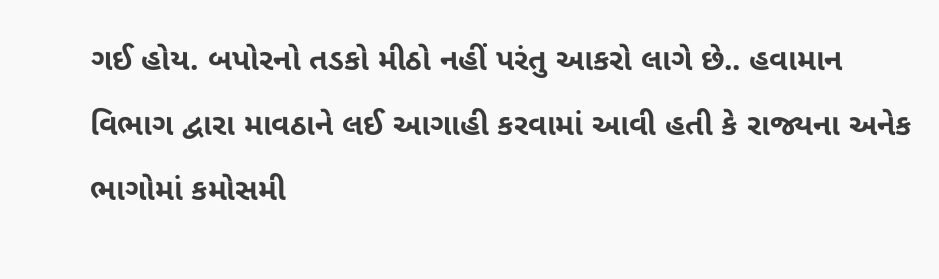ગઈ હોય. બપોરનો તડકો મીઠો નહીં પરંતુ આકરો લાગે છે.. હવામાન વિભાગ દ્વારા માવઠાને લઈ આગાહી કરવામાં આવી હતી કે રાજ્યના અનેક ભાગોમાં કમોસમી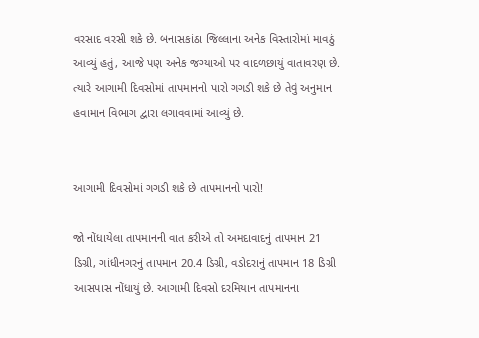વરસાદ વરસી શકે છે. બનાસકાંઠા જિલ્લાના અનેક વિસ્તારોમાં માવઠું આવ્યું હતું, આજે પણ અનેક જગ્યાઓ પર વાદળછાયું વાતાવરણ છે. ત્યારે આગામી દિવસોમાં તાપમાનનો પારો ગગડી શકે છે તેવું અનુમાન હવામાન વિભાગ દ્વારા લગાવવામાં આવ્યું છે.


આગામી દિવસોમાં ગગડી શકે છે તાપમાનનો પારો!

જો નોંધાયેલા તાપમાનની વાત કરીએ તો અમદાવાદનું તાપમાન 21 ડિગ્રી, ગાંધીનગરનું તાપમાન 20.4 ડિગ્રી, વડોદરાનું તાપમાન 18 ડિગ્રી આસપાસ નોંધાયું છે. આગામી દિવસો દરમિયાન તાપમાનના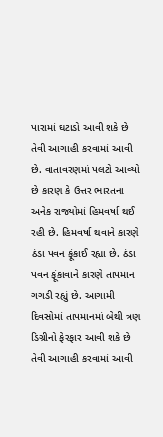પારામાં ઘટાડો આવી શકે છે તેવી આગાહી કરવામાં આવી છે. વાતાવરણમાં પલટો આવ્યો છે કારણ કે ઉત્તર ભારતના અનેક રાજ્યોમાં હિમવર્ષા થઈ રહી છે. હિમવર્ષા થવાને કારણે ઠંડા પવન ફૂંકાઈ રહ્યા છે. ઠંડા પવન ફૂંકાવાને કારણે તાપમાન ગગડી રહ્યું છે. આગામી દિવસોમાં તાપમાનમાં બેથી ત્રણ ડિગ્રીનો ફેરફાર આવી શકે છે તેવી આગાહી કરવામાં આવી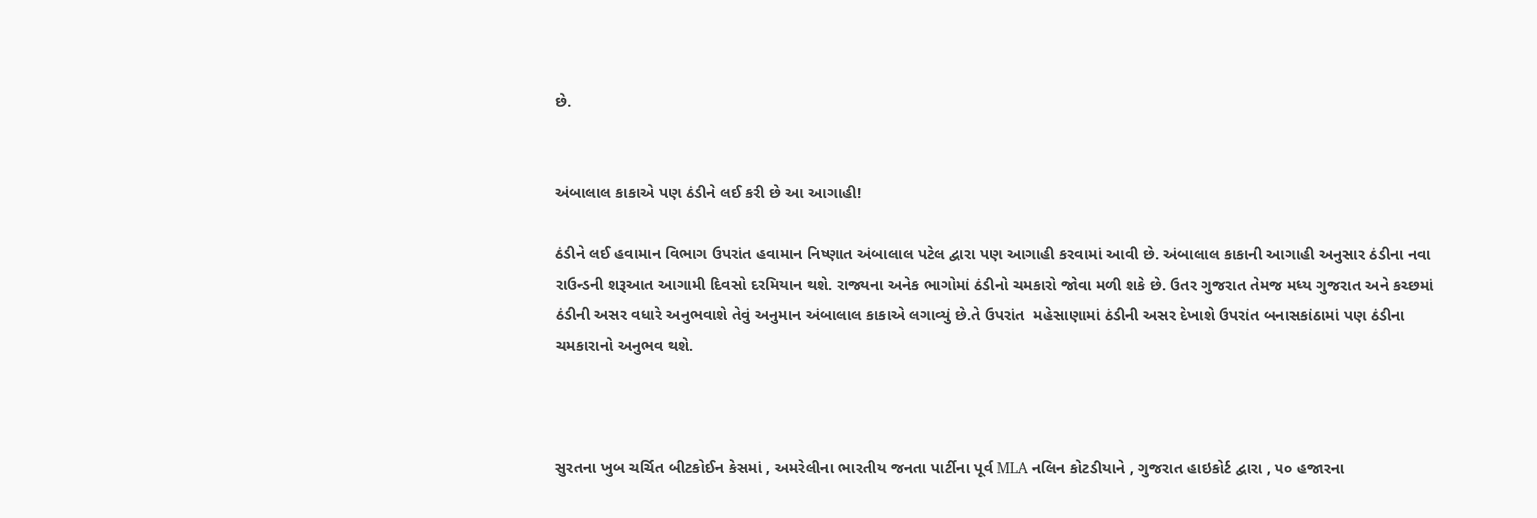છે.


અંબાલાલ કાકાએ પણ ઠંડીને લઈ કરી છે આ આગાહી!

ઠંડીને લઈ હવામાન વિભાગ ઉપરાંત હવામાન નિષ્ણાત અંબાલાલ પટેલ દ્વારા પણ આગાહી કરવામાં આવી છે. અંબાલાલ કાકાની આગાહી અનુસાર ઠંડીના નવા રાઉન્ડની શરૂઆત આગામી દિવસો દરમિયાન થશે. રાજ્યના અનેક ભાગોમાં ઠંડીનો ચમકારો જોવા મળી શકે છે. ઉતર ગુજરાત તેમજ મધ્ય ગુજરાત અને કચ્છમાં ઠંડીની અસર વધારે અનુભવાશે તેવું અનુમાન અંબાલાલ કાકાએ લગાવ્યું છે.તે ઉપરાંત  મહેસાણામાં ઠંડીની અસર દેખાશે ઉપરાંત બનાસકાંઠામાં પણ ઠંડીના ચમકારાનો અનુભવ થશે.



સુરતના ખુબ ચર્ચિત બીટકોઈન કેસમાં , અમરેલીના ભારતીય જનતા પાર્ટીના પૂર્વ MLA નલિન કોટડીયાને , ગુજરાત હાઇકોર્ટ દ્વારા , ૫૦ હજારના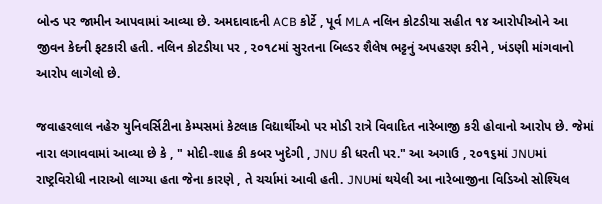બોન્ડ પર જામીન આપવામાં આવ્યા છે. અમદાવાદની ACB કોર્ટે , પૂર્વ MLA નલિન કોટડીયા સહીત ૧૪ આરોપીઓને આ જીવન કેદની ફટકારી હતી. નલિન કોટડીયા પર , ૨૦૧૮માં સુરતના બિલ્ડર શૈલેષ ભટ્ટનું અપહરણ કરીને , ખંડણી માંગવાનો આરોપ લાગેલો છે.

જવાહરલાલ નહેરુ યુનિવર્સિટીના કેમ્પસમાં કેટલાક વિદ્યાર્થીઓ પર મોડી રાત્રે વિવાદિત નારેબાજી કરી હોવાનો આરોપ છે. જેમાં નારા લગાવવામાં આવ્યા છે કે , " મોદી-શાહ કી કબર ખુદેગી , JNU કી ધરતી પર." આ અગાઉ , ૨૦૧૬માં JNUમાં રાષ્ટ્રવિરોધી નારાઓ લાગ્યા હતા જેના કારણે , તે ચર્ચામાં આવી હતી. JNUમાં થયેલી આ નારેબાજીના વિડિઓ સોશ્યિલ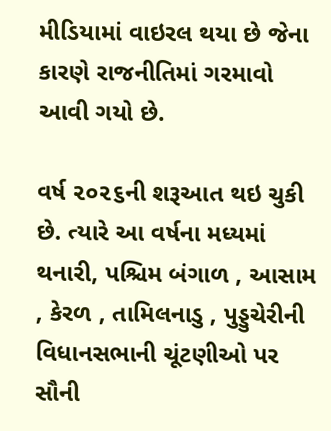મીડિયામાં વાઇરલ થયા છે જેના કારણે રાજનીતિમાં ગરમાવો આવી ગયો છે.

વર્ષ ૨૦૨૬ની શરૂઆત થઇ ચુકી છે. ત્યારે આ વર્ષના મધ્યમાં થનારી, પશ્ચિમ બંગાળ , આસામ , કેરળ , તામિલનાડુ , પુડ્ડુચેરીની વિધાનસભાની ચૂંટણીઓ પર સૌની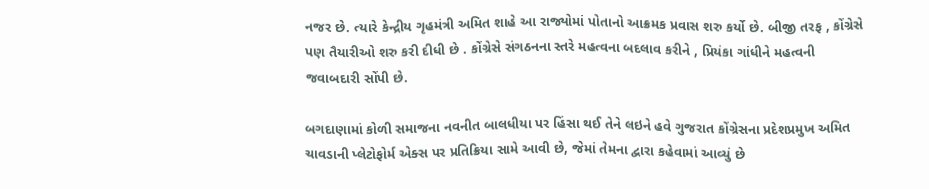નજર છે. ત્યારે કેન્દ્રીય ગૃહમંત્રી અમિત શાહે આ રાજ્યોમાં પોતાનો આક્રમક પ્રવાસ શરુ કર્યો છે. બીજી તરફ , કોંગ્રેસે પણ તૈયારીઓ શરુ કરી દીધી છે . કોંગ્રેસે સંગઠનના સ્તરે મહત્વના બદલાવ કરીને , પ્રિયંકા ગાંધીને મહત્વની જવાબદારી સોંપી છે.

બગદાણામાં કોળી સમાજના નવનીત બાલધીયા પર હિંસા થઈ તેને લઇને હવે ગુજરાત કોંગ્રેસના પ્રદેશપ્રમુખ અમિત ચાવડાની પ્લેટોફોર્મ એક્સ પર પ્રતિક્રિયા સામે આવી છે, જેમાં તેમના દ્વારા કહેવામાં આવ્યું છે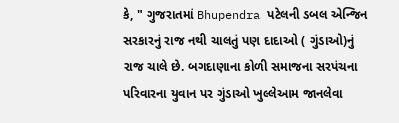કે, " ગુજરાતમાં Bhupendra પટેલની ડબલ એન્જિન સરકારનું રાજ નથી ચાલતું પણ દાદાઓ ( ગુંડાઓ)નું રાજ ચાલે છે. બગદાણાના કોળી સમાજના સરપંચના પરિવારના યુવાન પર ગુંડાઓ ખુલ્લેઆમ જાનલેવા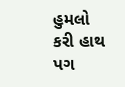હુમલો કરી હાથ પગ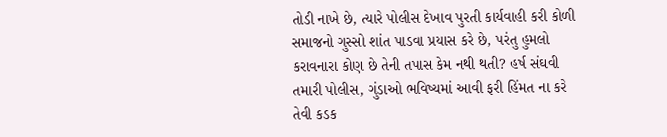તોડી નાખે છે, ત્યારે પોલીસ દેખાવ પુરતી કાર્યવાહી કરી કોળી સમાજનો ગુસ્સો શાંત પાડવા પ્રયાસ કરે છે, પરંતુ હુમલો કરાવનારા કોણ છે તેની તપાસ કેમ નથી થતી? હર્ષ સંઘવી તમારી પોલીસ, ગુંડાઓ ભવિષ્યમાં આવી ફરી હિંમત ના કરે તેવી કડક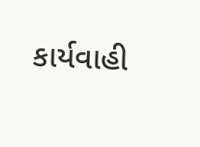કાર્યવાહી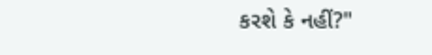કરશે કે નહીં?"